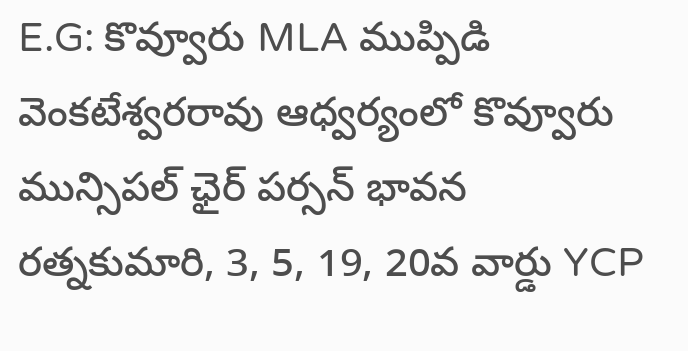E.G: కొవ్వూరు MLA ముప్పిడి వెంకటేశ్వరరావు ఆధ్వర్యంలో కొవ్వూరు మున్సిపల్ ఛైర్ పర్సన్ భావన రత్నకుమారి, 3, 5, 19, 20వ వార్డు YCP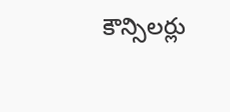కౌన్సిలర్లు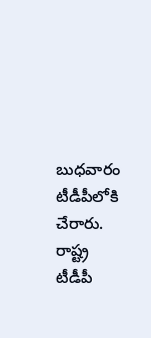బుధవారం టీడీపీలోకి చేరారు. రాష్ట్ర టీడీపీ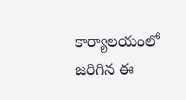కార్యాలయంలో జరిగిన ఈ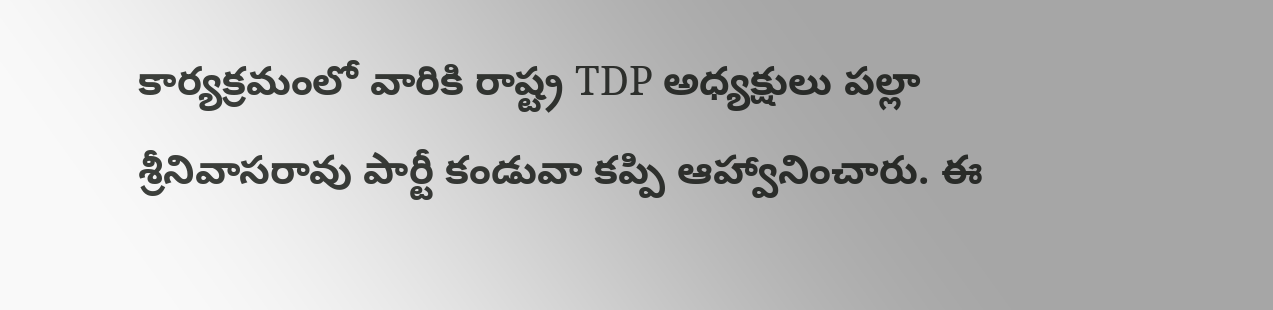కార్యక్రమంలో వారికి రాష్ట్ర TDP అధ్యక్షులు పల్లా శ్రీనివాసరావు పార్టీ కండువా కప్పి ఆహ్వానించారు. ఈ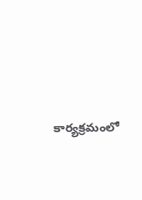కార్యక్రమంలో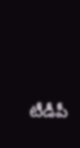టీడీపీ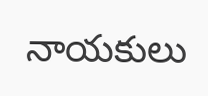నాయకులు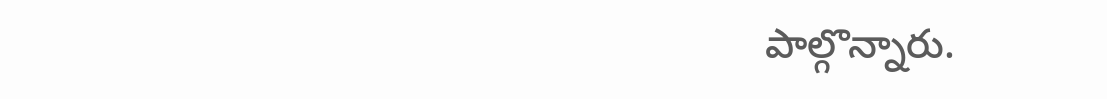పాల్గొన్నారు.